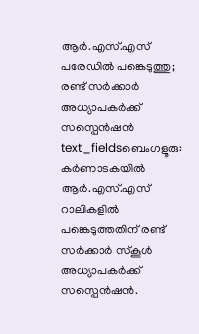ആർ.എസ്.എസ് പരേഡിൽ പങ്കെടുത്തു; രണ്ട് സർക്കാർ അധ്യാപകർക്ക് സസ്പെൻഷൻ
text_fieldsബെംഗളൂരു: കർണാടകയിൽ ആർ.എസ്.എസ് റാലികളിൽ പങ്കെടുത്തതിന് രണ്ട് സർക്കാർ സ്കൂൾ അധ്യാപകർക്ക് സസ്പെൻഷൻ.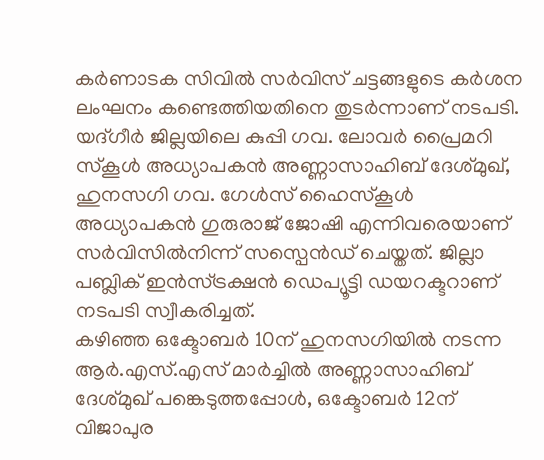കർണാടക സിവിൽ സർവിസ് ചട്ടങ്ങളുടെ കർശന ലംഘനം കണ്ടെത്തിയതിനെ തുടർന്നാണ് നടപടി. യദ്ഗീർ ജില്ലയിലെ കുപ്പി ഗവ. ലോവർ പ്രൈമറി സ്കൂൾ അധ്യാപകൻ അണ്ണാസാഹിബ് ദേശ്മുഖ്, ഹുനസഗി ഗവ. ഗേൾസ് ഹൈസ്കൂൾ അധ്യാപകൻ ഗുരുരാജ് ജോഷി എന്നിവരെയാണ് സർവിസിൽനിന്ന് സസ്പെൻഡ് ചെയ്തത്. ജില്ലാ പബ്ലിക് ഇൻസ്ട്രക്ഷൻ ഡെപ്യൂട്ടി ഡയറക്ടറാണ് നടപടി സ്വീകരിച്ചത്.
കഴിഞ്ഞ ഒക്ടോബർ 10ന് ഹുനസഗിയിൽ നടന്ന ആർ.എസ്.എസ് മാർച്ചിൽ അണ്ണാസാഹിബ് ദേശ്മുഖ് പങ്കെടുത്തപ്പോൾ, ഒക്ടോബർ 12ന് വിജാപുര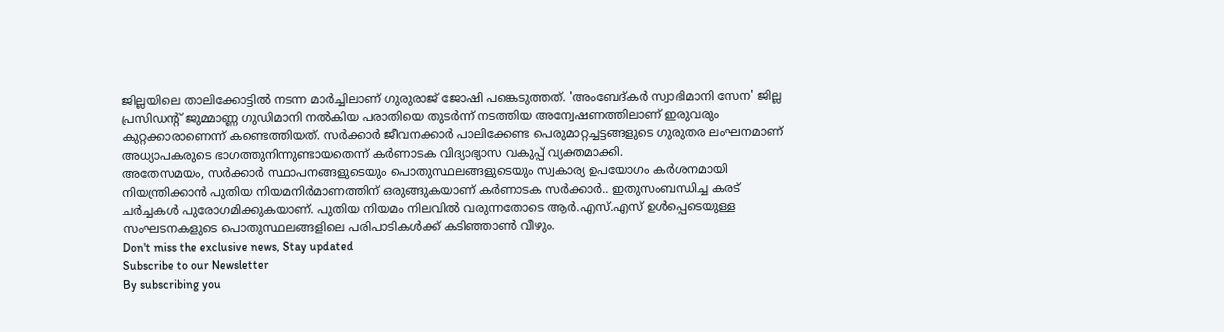ജില്ലയിലെ താലിക്കോട്ടിൽ നടന്ന മാർച്ചിലാണ് ഗുരുരാജ് ജോഷി പങ്കെടുത്തത്. 'അംബേദ്കർ സ്വാഭിമാനി സേന' ജില്ല പ്രസിഡന്റ് ജുമ്മാണ്ണ ഗുഡിമാനി നൽകിയ പരാതിയെ തുടർന്ന് നടത്തിയ അന്വേഷണത്തിലാണ് ഇരുവരും കുറ്റക്കാരാണെന്ന് കണ്ടെത്തിയത്. സർക്കാർ ജീവനക്കാർ പാലിക്കേണ്ട പെരുമാറ്റച്ചട്ടങ്ങളുടെ ഗുരുതര ലംഘനമാണ് അധ്യാപകരുടെ ഭാഗത്തുനിന്നുണ്ടായതെന്ന് കർണാടക വിദ്യാഭ്യാസ വകുപ്പ് വ്യക്തമാക്കി.
അതേസമയം, സർക്കാർ സ്ഥാപനങ്ങളുടെയും പൊതുസ്ഥലങ്ങളുടെയും സ്വകാര്യ ഉപയോഗം കർശനമായി നിയന്ത്രിക്കാൻ പുതിയ നിയമനിർമാണത്തിന് ഒരുങ്ങുകയാണ് കർണാടക സർക്കാർ.. ഇതുസംബന്ധിച്ച കരട് ചർച്ചകൾ പുരോഗമിക്കുകയാണ്. പുതിയ നിയമം നിലവിൽ വരുന്നതോടെ ആർ.എസ്.എസ് ഉൾപ്പെടെയുള്ള സംഘടനകളുടെ പൊതുസ്ഥലങ്ങളിലെ പരിപാടികൾക്ക് കടിഞ്ഞാൺ വീഴും.
Don't miss the exclusive news, Stay updated
Subscribe to our Newsletter
By subscribing you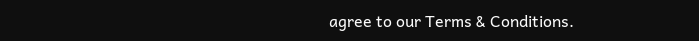agree to our Terms & Conditions.